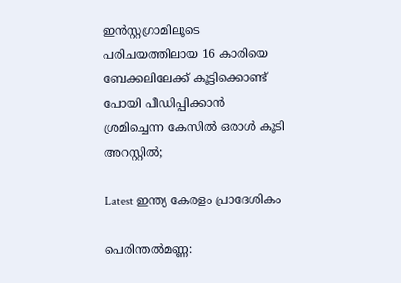ഇൻസ്റ്റഗ്രാമിലൂടെ പരിചയത്തിലായ 16 കാരിയെ ബേക്കലിലേക്ക് കൂട്ടിക്കൊണ്ട് പോയി പീഡിപ്പിക്കാൻ ശ്രമിച്ചെന്ന കേസിൽ ഒരാൾ കൂടി അറസ്റ്റിൽ;

Latest ഇന്ത്യ കേരളം പ്രാദേശികം

പെരിന്തല്‍മണ്ണ: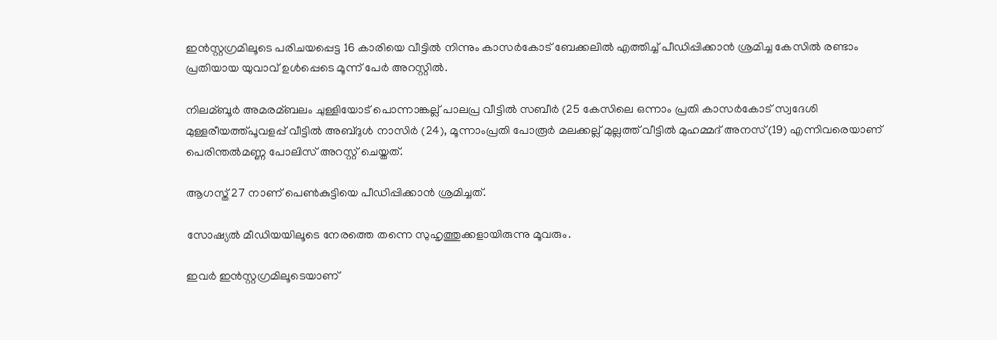ഇന്‍സ്റ്റഗ്രമിലൂടെ പരിചയപ്പെട്ട 16 കാരിയെ വീട്ടില്‍ നിന്നും കാസര്‍കോട് ബേക്കലില്‍ എത്തിച്ച്‌ പീഡിപ്പിക്കാന്‍ ശ്രമിച്ച കേസില്‍ രണ്ടാം പ്രതിയായ യുവാവ് ഉൾപ്പെടെ മൂന്ന് പേർ അറസ്റ്റില്‍.

നിലമ്ബൂര്‍ അമരമ്ബലം ചുള്ളിയോട് പൊന്നാങ്കല്ല് പാലപ്ര വീട്ടില്‍ സബീർ (25 കേസിലെ ഒന്നാം പ്രതി കാസര്‍കോട് സ്വദേശി മുള്ളരീയത്ത്പൂവളപ്പ് വീട്ടില്‍ അബ്ദുള്‍ നാസിര്‍ (24), മൂന്നാംപ്രതി പോരൂര്‍ മലക്കല്ല് മുല്ലത്ത് വീട്ടില്‍ മുഹമ്മദ് അനസ്(19) എന്നിവരെയാണ് പെരിന്തല്‍മണ്ണ പോലിസ് അറസ്റ്റ് ചെയ്തത്.

ആഗസ്ത് 27 നാണ് പെണ്‍കുട്ടിയെ പീഡിപ്പിക്കാന്‍ ശ്രമിച്ചത്.

സോഷ്യല്‍ മീഡിയയിലൂടെ നേരത്തെ തന്നെ സുഹൃത്തുക്കളായിരുന്നു മൂവരും.

ഇവര്‍ ഇന്‍സ്റ്റഗ്രമിലൂടെയാണ്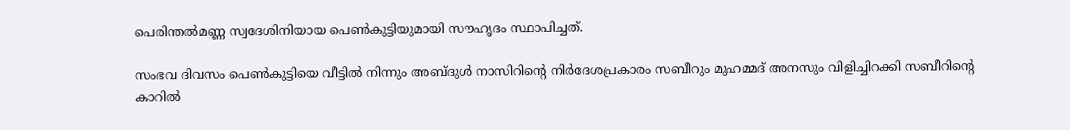പെരിന്തല്‍മണ്ണ സ്വദേശിനിയായ പെണ്‍കുട്ടിയുമായി സൗഹൃദം സ്ഥാപിച്ചത്.

സംഭവ ദിവസം പെണ്‍കുട്ടിയെ വീട്ടില്‍ നിന്നും അബ്ദുള്‍ നാസിറിന്റെ നിര്‍ദേശപ്രകാരം സബീറും മുഹമ്മദ് അനസും വിളിച്ചിറക്കി സബീറിന്റെ കാറില്‍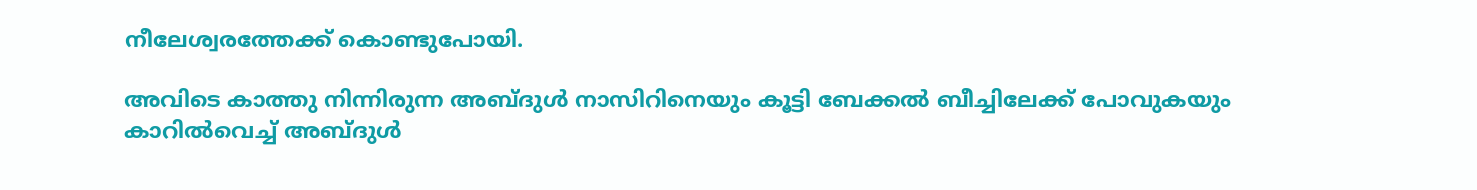നീലേശ്വരത്തേക്ക് കൊണ്ടുപോയി.

അവിടെ കാത്തു നിന്നിരുന്ന അബ്ദുള്‍ നാസിറിനെയും കൂട്ടി ബേക്കല്‍ ബീച്ചിലേക്ക് പോവുകയും കാറില്‍വെച്ച്‌ അബ്ദുള്‍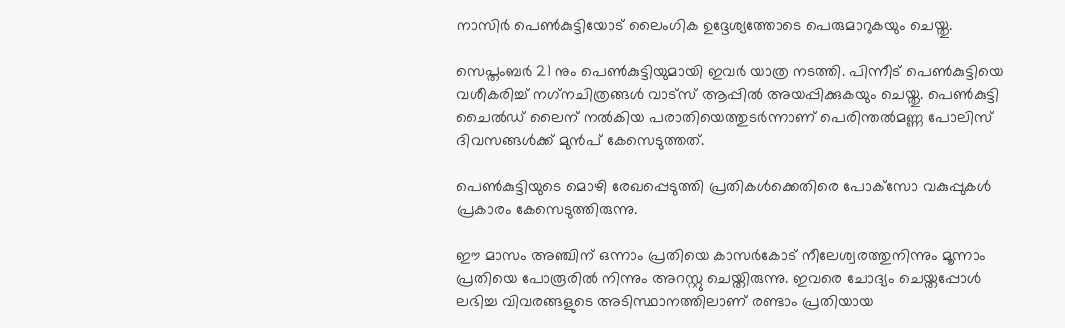നാസിര്‍ പെണ്‍കുട്ടിയോട് ലൈംഗിക ഉദ്ദേശ്യത്തോടെ പെരുമാറുകയും ചെയ്തു.

സെപ്തംബര്‍ 21 നും പെണ്‍കുട്ടിയുമായി ഇവര്‍ യാത്ര നടത്തി. പിന്നീട് പെണ്‍കുട്ടിയെ വശീകരിച്ച്‌ നഗ്‌നചിത്രങ്ങള്‍ വാട്‌സ് ആപ്പില്‍ അയപ്പിക്കുകയും ചെയ്തു. പെണ്‍കുട്ടി ചൈല്‍ഡ് ലൈന് നല്‍കിയ പരാതിയെത്തുടര്‍ന്നാണ് പെരിന്തല്‍മണ്ണ പോലിസ് ദിവസങ്ങള്‍ക്ക് മുൻപ് കേസെടുത്തത്.

പെണ്‍കുട്ടിയുടെ മൊഴി രേഖപ്പെടുത്തി പ്രതികള്‍ക്കെതിരെ പോക്‌സോ വകുപ്പുകള്‍ പ്രകാരം കേസെടുത്തിരുന്നു.

ഈ മാസം അഞ്ചിന് ഒന്നാം പ്രതിയെ കാസര്‍കോട് നീലേശ്വരത്തുനിന്നും മൂന്നാം പ്രതിയെ പോരൂരില്‍ നിന്നും അറസ്റ്റു ചെയ്തിരുന്നു. ഇവരെ ചോദ്യം ചെയ്തപ്പോള്‍ ലഭിച്ച വിവരങ്ങളുടെ അടിസ്ഥാനത്തിലാണ് രണ്ടാം പ്രതിയായ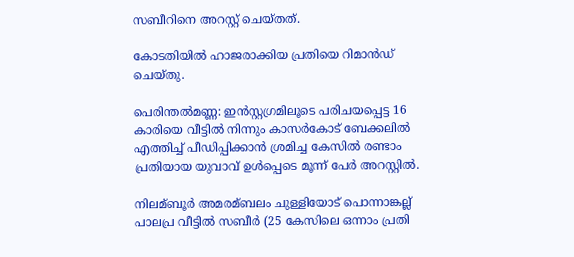സബീറിനെ അറസ്റ്റ് ചെയ്തത്.

കോടതിയില്‍ ഹാജരാക്കിയ പ്രതിയെ റിമാന്‍ഡ് ചെയ്തു.

പെരിന്തല്‍മണ്ണ: ഇന്‍സ്റ്റഗ്രമിലൂടെ പരിചയപ്പെട്ട 16 കാരിയെ വീട്ടില്‍ നിന്നും കാസര്‍കോട് ബേക്കലില്‍ എത്തിച്ച്‌ പീഡിപ്പിക്കാന്‍ ശ്രമിച്ച കേസില്‍ രണ്ടാം പ്രതിയായ യുവാവ് ഉൾപ്പെടെ മൂന്ന് പേർ അറസ്റ്റില്‍.

നിലമ്ബൂര്‍ അമരമ്ബലം ചുള്ളിയോട് പൊന്നാങ്കല്ല് പാലപ്ര വീട്ടില്‍ സബീർ (25 കേസിലെ ഒന്നാം പ്രതി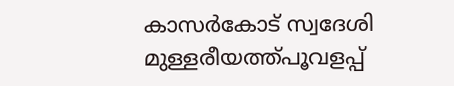കാസര്‍കോട് സ്വദേശി മുള്ളരീയത്ത്പൂവളപ്പ്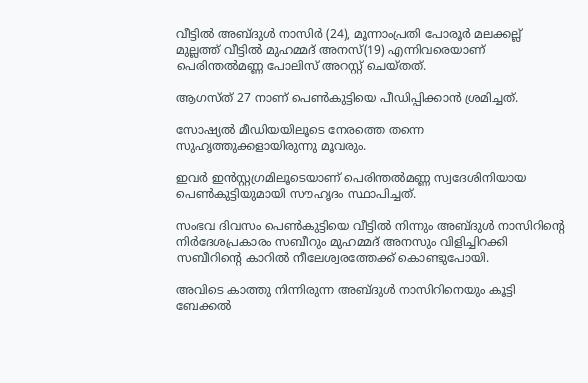വീട്ടില്‍ അബ്ദുള്‍ നാസിര്‍ (24), മൂന്നാംപ്രതി പോരൂര്‍ മലക്കല്ല് മുല്ലത്ത് വീട്ടില്‍ മുഹമ്മദ് അനസ്(19) എന്നിവരെയാണ് പെരിന്തല്‍മണ്ണ പോലിസ് അറസ്റ്റ് ചെയ്തത്.

ആഗസ്ത് 27 നാണ് പെണ്‍കുട്ടിയെ പീഡിപ്പിക്കാന്‍ ശ്രമിച്ചത്.

സോഷ്യല്‍ മീഡിയയിലൂടെ നേരത്തെ തന്നെ സുഹൃത്തുക്കളായിരുന്നു മൂവരും.

ഇവര്‍ ഇന്‍സ്റ്റഗ്രമിലൂടെയാണ് പെരിന്തല്‍മണ്ണ സ്വദേശിനിയായ പെണ്‍കുട്ടിയുമായി സൗഹൃദം സ്ഥാപിച്ചത്.

സംഭവ ദിവസം പെണ്‍കുട്ടിയെ വീട്ടില്‍ നിന്നും അബ്ദുള്‍ നാസിറിന്റെ നിര്‍ദേശപ്രകാരം സബീറും മുഹമ്മദ് അനസും വിളിച്ചിറക്കി സബീറിന്റെ കാറില്‍ നീലേശ്വരത്തേക്ക് കൊണ്ടുപോയി.

അവിടെ കാത്തു നിന്നിരുന്ന അബ്ദുള്‍ നാസിറിനെയും കൂട്ടി ബേക്കല്‍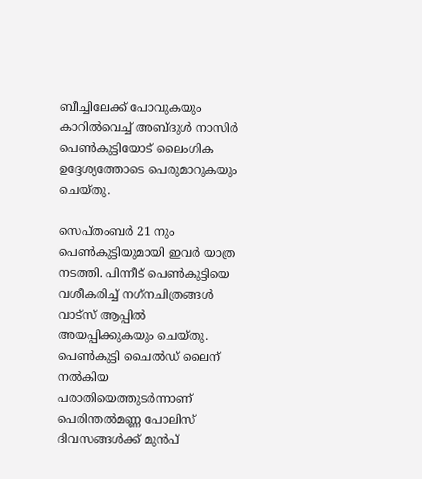ബീച്ചിലേക്ക് പോവുകയും കാറില്‍വെച്ച്‌ അബ്ദുള്‍ നാസിര്‍ പെണ്‍കുട്ടിയോട് ലൈംഗിക ഉദ്ദേശ്യത്തോടെ പെരുമാറുകയും ചെയ്തു.

സെപ്തംബര്‍ 21 നും പെണ്‍കുട്ടിയുമായി ഇവര്‍ യാത്ര നടത്തി. പിന്നീട് പെണ്‍കുട്ടിയെ വശീകരിച്ച്‌ നഗ്‌നചിത്രങ്ങള്‍ വാട്‌സ് ആപ്പില്‍ അയപ്പിക്കുകയും ചെയ്തു. പെണ്‍കുട്ടി ചൈല്‍ഡ് ലൈന് നല്‍കിയ പരാതിയെത്തുടര്‍ന്നാണ് പെരിന്തല്‍മണ്ണ പോലിസ് ദിവസങ്ങള്‍ക്ക് മുൻപ്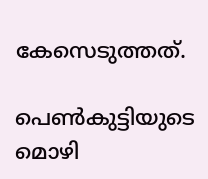കേസെടുത്തത്.

പെണ്‍കുട്ടിയുടെ മൊഴി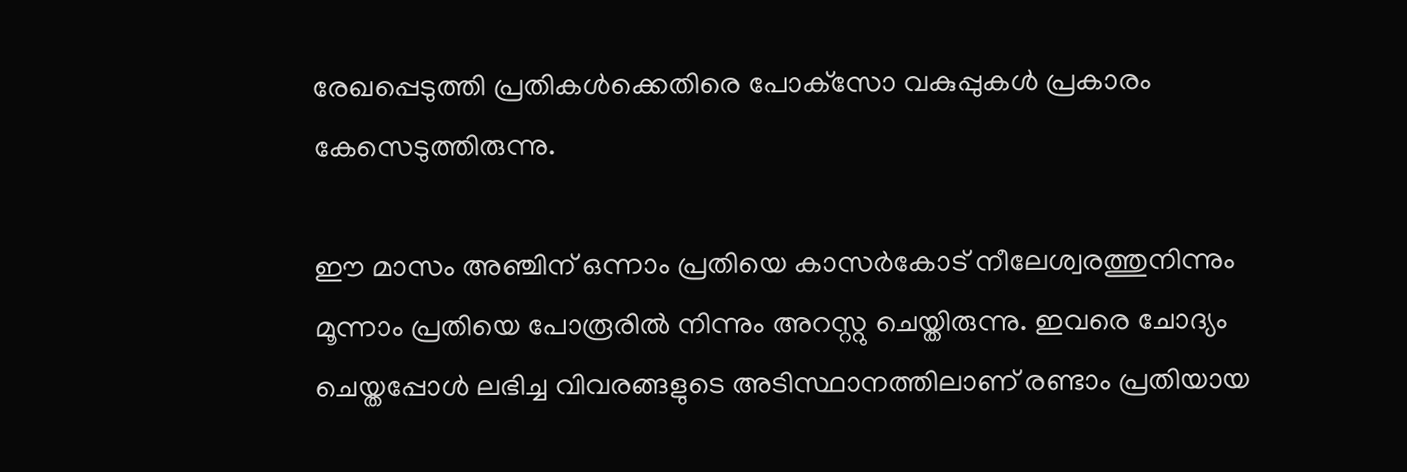രേഖപ്പെടുത്തി പ്രതികള്‍ക്കെതിരെ പോക്‌സോ വകുപ്പുകള്‍ പ്രകാരം കേസെടുത്തിരുന്നു.

ഈ മാസം അഞ്ചിന് ഒന്നാം പ്രതിയെ കാസര്‍കോട് നീലേശ്വരത്തുനിന്നും മൂന്നാം പ്രതിയെ പോരൂരില്‍ നിന്നും അറസ്റ്റു ചെയ്തിരുന്നു. ഇവരെ ചോദ്യം ചെയ്തപ്പോള്‍ ലഭിച്ച വിവരങ്ങളുടെ അടിസ്ഥാനത്തിലാണ് രണ്ടാം പ്രതിയായ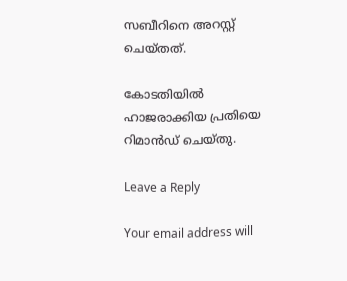സബീറിനെ അറസ്റ്റ് ചെയ്തത്.

കോടതിയില്‍ ഹാജരാക്കിയ പ്രതിയെ റിമാന്‍ഡ് ചെയ്തു.

Leave a Reply

Your email address will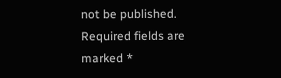not be published. Required fields are marked *